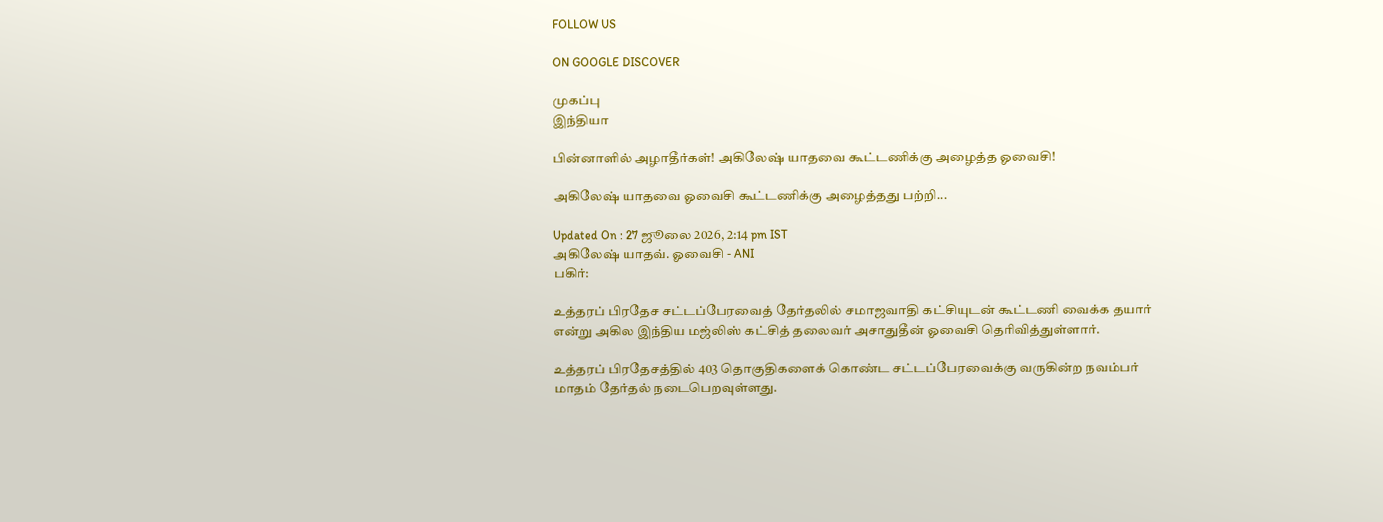FOLLOW US

ON GOOGLE DISCOVER

முகப்பு
இந்தியா

பின்னாளில் அழாதீர்கள்! அகிலேஷ் யாதவை கூட்டணிக்கு அழைத்த ஓவைசி!

அகிலேஷ் யாதவை ஓவைசி கூட்டணிக்கு அழைத்தது பற்றி...

Updated On : 27 ஜூலை 2026, 2:14 pm IST
அகிலேஷ் யாதவ். ஓவைசி - ANI
பகிர்:

உத்தரப் பிரதேச சட்டப்பேரவைத் தேர்தலில் சமாஜவாதி கட்சியுடன் கூட்டணி வைக்க தயார் என்று அகில இந்திய மஜ்லிஸ் கட்சித் தலைவர் அசாதுதீன் ஓவைசி தெரிவித்துள்ளார்.

உத்தரப் பிரதேசத்தில் 403 தொகுதிகளைக் கொண்ட சட்டப்பேரவைக்கு வருகின்ற நவம்பர் மாதம் தேர்தல் நடைபெறவுள்ளது.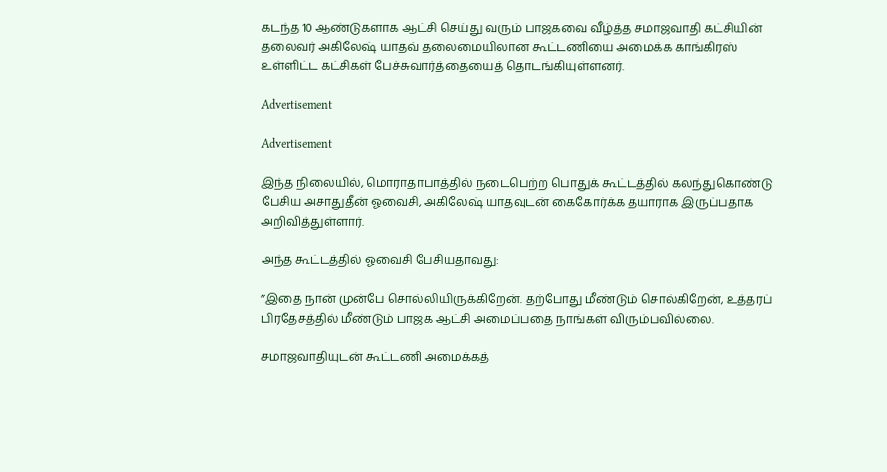கடந்த 10 ஆண்டுகளாக ஆட்சி செய்து வரும் பாஜகவை வீழ்த்த சமாஜவாதி கட்சியின் தலைவர் அகிலேஷ் யாதவ் தலைமையிலான கூட்டணியை அமைக்க காங்கிரஸ் உள்ளிட்ட கட்சிகள் பேச்சுவார்த்தையைத் தொடங்கியுள்ளனர்.

Advertisement

Advertisement

இந்த நிலையில், மொராதாபாத்தில் நடைபெற்ற பொதுக் கூட்டத்தில் கலந்துகொண்டு பேசிய அசாதுதீன் ஓவைசி, அகிலேஷ் யாதவுடன் கைகோர்க்க தயாராக இருப்பதாக அறிவித்துள்ளார்.

அந்த கூட்டத்தில் ஓவைசி பேசியதாவது:

”இதை நான் முன்பே சொல்லியிருக்கிறேன். தற்போது மீண்டும் சொல்கிறேன், உத்தரப் பிரதேசத்தில் மீண்டும் பாஜக ஆட்சி அமைப்பதை நாங்கள் விரும்பவில்லை.

சமாஜவாதியுடன் கூட்டணி அமைக்கத்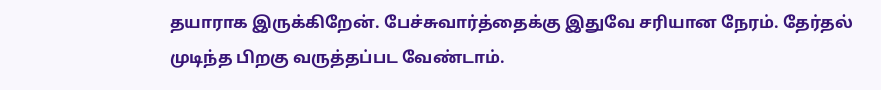தயாராக இருக்கிறேன். பேச்சுவார்த்தைக்கு இதுவே சரியான நேரம். தேர்தல் முடிந்த பிறகு வருத்தப்பட வேண்டாம்.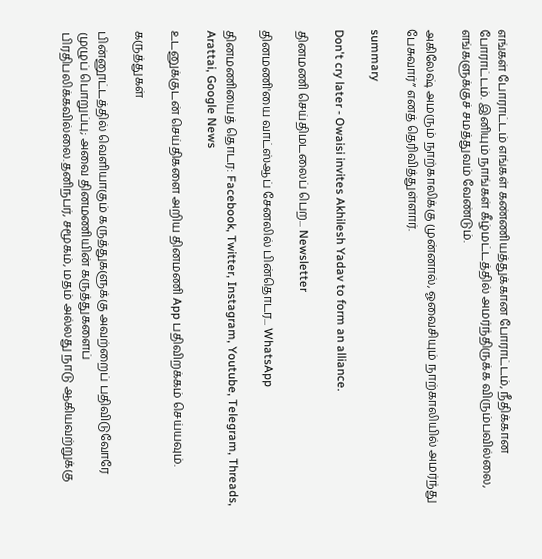எங்கள் போராட்டம் எங்கள் கண்ணியத்துக்கான போராட்டம், நீதிக்கான போராட்டம். இனியும் நாங்கள் கீழ்மட்டத்தில் அமர்ந்திருக்க விரும்பவில்லை, எங்களுக்குச் சமத்துவம் வேண்டும்.

அகிலேஷ் அமரும் நாற்காலிக்கு முன்னால், ஓவைசியும் நாற்காலியில் அமர்ந்து பேசுவார்” எனத் தெரிவித்துள்ளார்.

summary

Don't cry later - Owaisi invites Akhilesh Yadav to form an alliance.

தினமணி செய்திமடலைப் பெற... Newsletter

தினமணி'யை வாட்ஸ்ஆப் சேனலில் பின்தொடர... WhatsApp

தினமணியைத் தொடர: Facebook, Twitter, Instagram, Youtube, Telegram, Threads, Arattai, Google News

உடனுக்குடன் செய்திகளை அறிய தினமணி App பதிவிறக்கம் செய்யவும்.

கருத்துகள்

பின்னூட்டத்தில் வெளியாகும் கருத்துகளுக்கு அவற்றைப் பதிவிடுவோரே முழுப் பொறுப்பு; அவை தினமணியின் கருத்துகளைப் பிரதிபலிக்கவில்லை.தனிநபர், சமூகம், மதம் அல்லது நாடு ஆகியவற்றுக்கு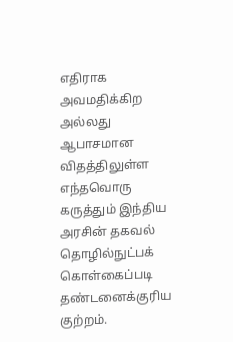எதிராக அவமதிக்கிற அல்லது ஆபாசமான விதத்திலுள்ள எந்தவொரு கருத்தும் இந்திய அரசின் தகவல் தொழில்நுட்பக் கொள்கைப்படி தண்டனைக்குரிய குற்றம்.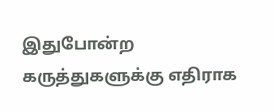இதுபோன்ற கருத்துகளுக்கு எதிராக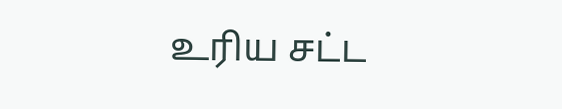உரிய சட்ட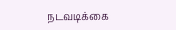நடவடிக்கை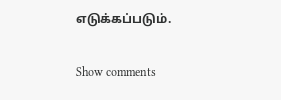எடுக்கப்படும்.

Show comments